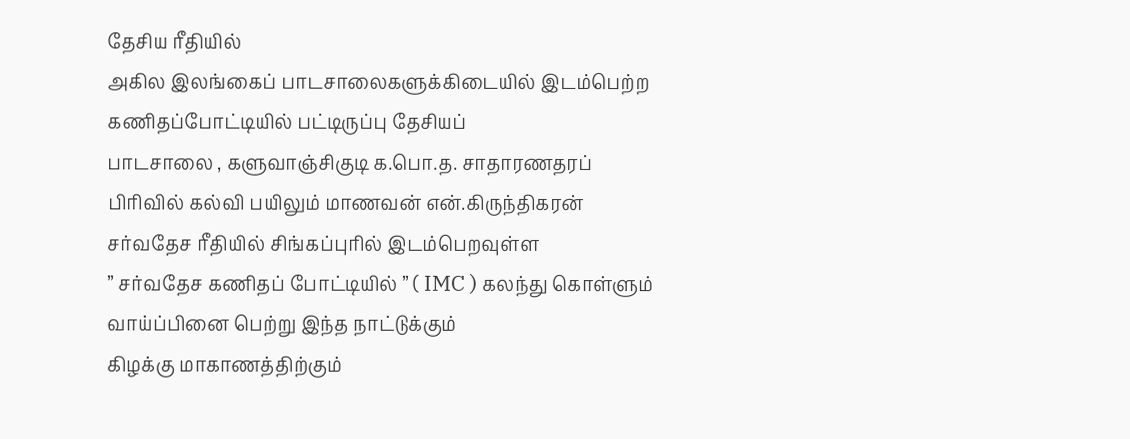தேசிய ரீதியில்
அகில இலங்கைப் பாடசாலைகளுக்கிடையில் இடம்பெற்ற கணிதப்போட்டியில் பட்டிருப்பு தேசியப்
பாடசாலை , களுவாஞ்சிகுடி க.பொ.த. சாதாரணதரப்
பிரிவில் கல்வி பயிலும் மாணவன் என்.கிருந்திகரன் சர்வதேச ரீதியில் சிங்கப்புரில் இடம்பெறவுள்ள
” சர்வதேச கணிதப் போட்டியில் ” ( IMC ) கலந்து கொள்ளும் வாய்ப்பினை பெற்று இந்த நாட்டுக்கும்
கிழக்கு மாகாணத்திற்கும்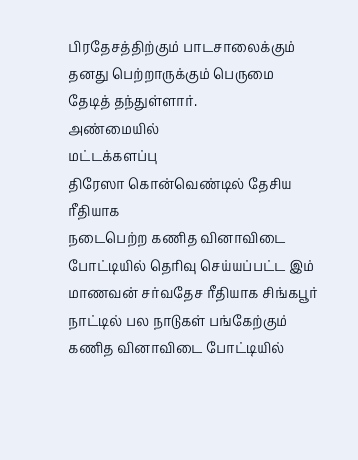பிரதேசத்திற்கும் பாடசாலைக்கும் தனது பெற்றாருக்கும் பெருமை
தேடித் தந்துள்ளார்.
அண்மையில்
மட்டக்களப்பு
திரேஸா கொன்வெண்டில் தேசிய ரீதியாக
நடைபெற்ற கணித வினாவிடை போட்டியில் தெரிவு செய்யப்பட்ட இம் மாணவன் சர்வதேச ரீதியாக சிங்கபூர் நாட்டில் பல நாடுகள் பங்கேற்கும்
கணித வினாவிடை போட்டியில்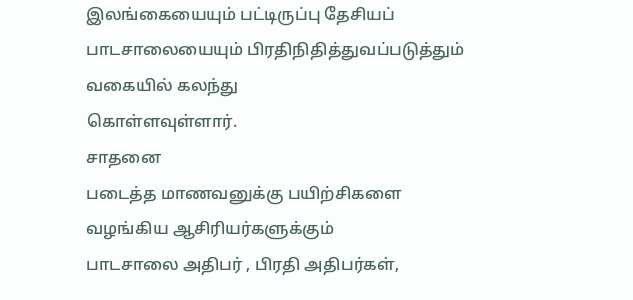இலங்கையையும் பட்டிருப்பு தேசியப் பாடசாலையையும் பிரதிநிதித்துவப்படுத்தும்
வகையில் கலந்து
கொள்ளவுள்ளார்.
சாதனை
படைத்த மாணவனுக்கு பயிற்சிகளை வழங்கிய ஆசிரியர்களுக்கும்
பாடசாலை அதிபர் , பிரதி அதிபர்கள்,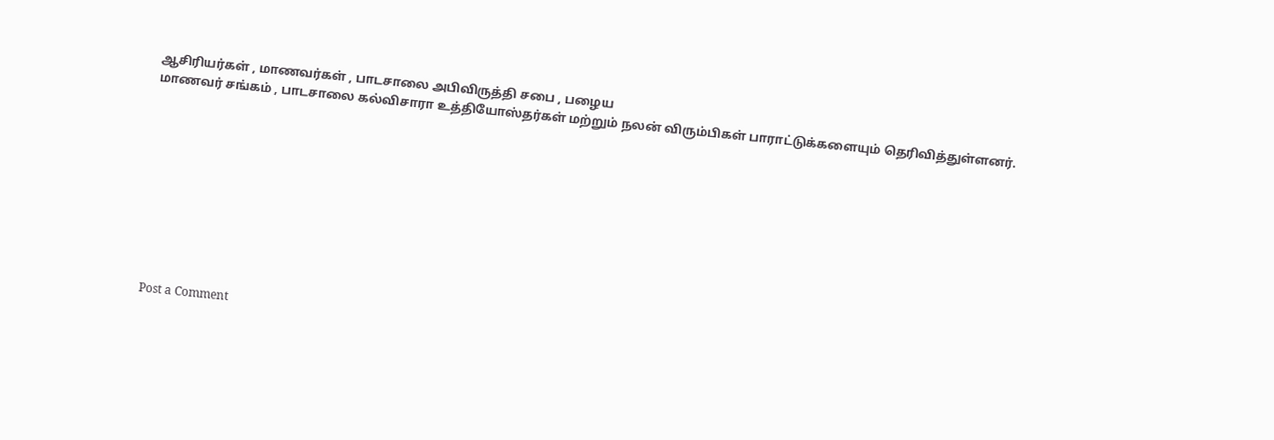ஆசிரியர்கள் , மாணவர்கள் , பாடசாலை அபிவிருத்தி சபை , பழைய
மாணவர் சங்கம் , பாடசாலை கல்விசாரா உத்தியோஸ்தர்கள் மற்றும் நலன் விரும்பிகள் பாராட்டுக்களையும் தெரிவித்துள்ளனர்.










Post a Comment